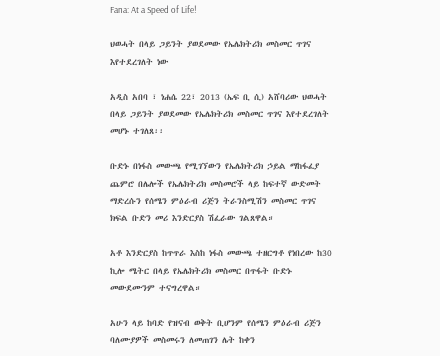Fana: At a Speed of Life!

ህወሓት በላይ ጋይንት ያወደመው የኤሌክትሪክ መስመር ጥገና እየተደረገለት ነው

አዲስ አበባ ፣ ነሐሴ 22፣ 2013 (ኤፍ ቢ ሲ) አሸባሪው ህወሓት በላይ ጋይንት ያወደመው የኤሌክትሪክ መስመር ጥገና እየተደረገለት መሆኑ ተገለጸ፡፡

ቡድኑ በነፋስ መውጫ የሚገኘውን የኤሌክትሪክ ኃይል ማከፋፈያ ጨምሮ በሌሎች የኤሌክትሪክ መስመሮች ላይ ከፍተኛ ውድመት ማድረሱን የሰሜን ምዕራብ ሪጅን ትራንስሚሽን መስመር ጥገና ክፍል ቡድን መሪ እንድርያስ ሽፈራው ገልጸዋል።

አቶ እንድርያስ ከጥጥራ እስከ ነፋስ መውጫ ተዘርግቶ የነበረው ከ30 ኪሎ ሜትር በላይ የኤሌክትሪክ መስመር በጥፋት ቡድኑ መውደሙንም ተናግረዋል።

አሁን ላይ ከባድ የዝናብ ወቅት ቢሆንም የሰሜን ምዕራብ ሪጅን ባለሙያዎች መስመሩን ለመጠገን ሌት ከቀን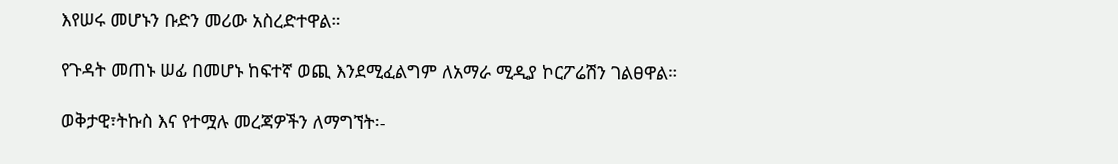እየሠሩ መሆኑን ቡድን መሪው አስረድተዋል።

የጉዳት መጠኑ ሠፊ በመሆኑ ከፍተኛ ወጪ እንደሚፈልግም ለአማራ ሚዲያ ኮርፖሬሽን ገልፀዋል።

ወቅታዊ፣ትኩስ እና የተሟሉ መረጃዎችን ለማግኘት፡-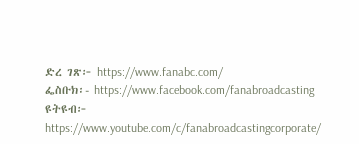ድረ ገጽ፦ https://www.fanabc.com/
ፌስቡክ፡- https://www.facebook.com/fanabroadcasting
ዩትዩብ፦ https://www.youtube.com/c/fanabroadcastingcorporate/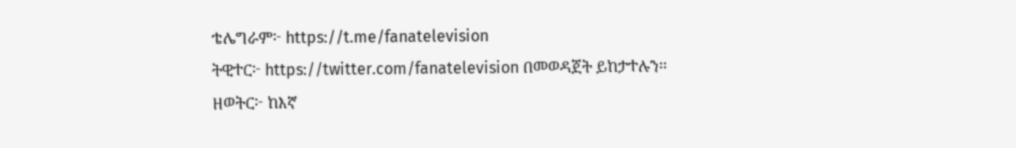ቴሌግራም፦ https://t.me/fanatelevision
ትዊተር፦ https://twitter.com/fanatelevision በመወዳጀት ይከታተሉን፡፡
ዘወትር፦ ከእኛ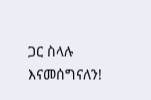ጋር ስላሉ እናመሰግናለን!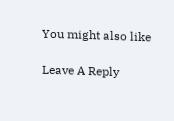You might also like

Leave A Reply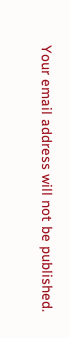Your email address will not be published.